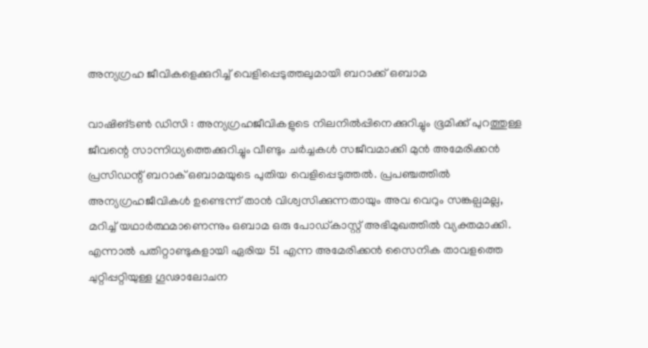അന്യഗ്രഹ ജീവികളെക്കുറിച്ച് വെളിപ്പെടുത്തലുമായി ബറാക്ക് ഒബാമ

വാഷിങ്ടൺ ഡിസി : അന്യഗ്രഹജീവികളുടെ നിലനിൽപ്പിനെക്കുറിച്ചും ഭൂമിക്ക് പുറത്തുള്ള ജീവന്റെ സാന്നിധ്യത്തെക്കുറിച്ചും വീണ്ടും ചർച്ചകൾ സജീവമാക്കി മുൻ അമേരിക്കൻ പ്രസിഡന്റ് ബറാക് ഒബാമയുടെ പുതിയ വെളിപ്പെടുത്തൽ. പ്രപഞ്ചത്തിൽ അന്യഗ്രഹജീവികൾ ഉണ്ടെന്ന് താൻ വിശ്വസിക്കുന്നതായും അവ വെറും സങ്കല്പമല്ല, മറിച്ച് യഥാർത്ഥമാണെന്നും ഒബാമ ഒരു പോഡ്കാസ്റ്റ് അഭിമുഖത്തിൽ വ്യക്തമാക്കി. എന്നാൽ പതിറ്റാണ്ടുകളായി ഏരിയ 51 എന്ന അമേരിക്കൻ സൈനിക താവളത്തെ ചുറ്റിപ്പറ്റിയുള്ള ഗൂഢാലോചന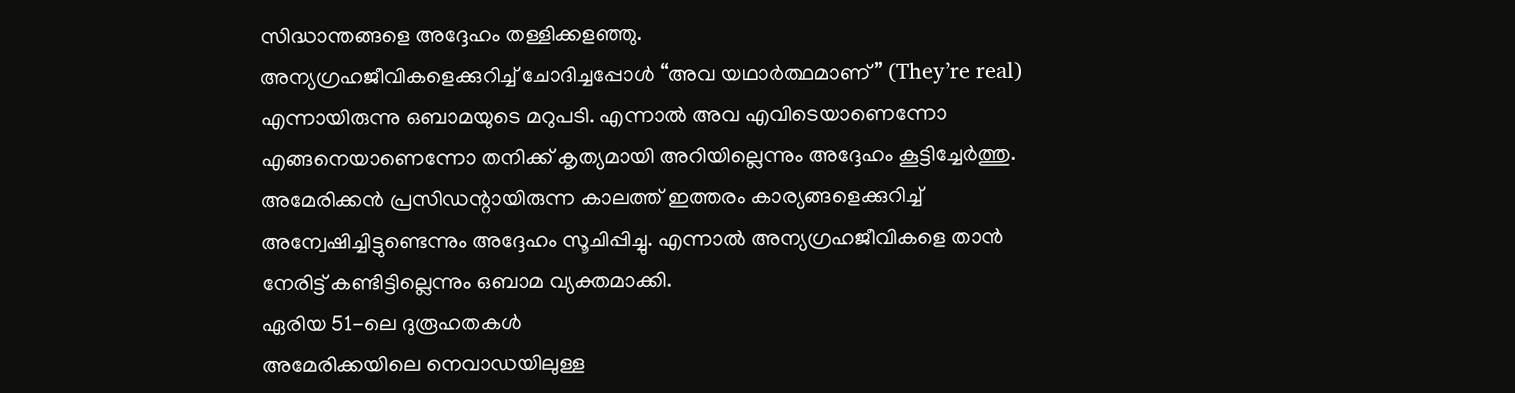സിദ്ധാന്തങ്ങളെ അദ്ദേഹം തള്ളിക്കളഞ്ഞു.
അന്യഗ്രഹജീവികളെക്കുറിച്ച് ചോദിച്ചപ്പോൾ “അവ യഥാർത്ഥമാണ്” (They’re real) എന്നായിരുന്നു ഒബാമയുടെ മറുപടി. എന്നാൽ അവ എവിടെയാണെന്നോ എങ്ങനെയാണെന്നോ തനിക്ക് കൃത്യമായി അറിയില്ലെന്നും അദ്ദേഹം കൂട്ടിച്ചേർത്തു. അമേരിക്കൻ പ്രസിഡന്റായിരുന്ന കാലത്ത് ഇത്തരം കാര്യങ്ങളെക്കുറിച്ച് അന്വേഷിച്ചിട്ടുണ്ടെന്നും അദ്ദേഹം സൂചിപ്പിച്ചു. എന്നാൽ അന്യഗ്രഹജീവികളെ താൻ നേരിട്ട് കണ്ടിട്ടില്ലെന്നും ഒബാമ വ്യക്തമാക്കി.
ഏരിയ 51-ലെ ദുരൂഹതകൾ
അമേരിക്കയിലെ നെവാഡയിലുള്ള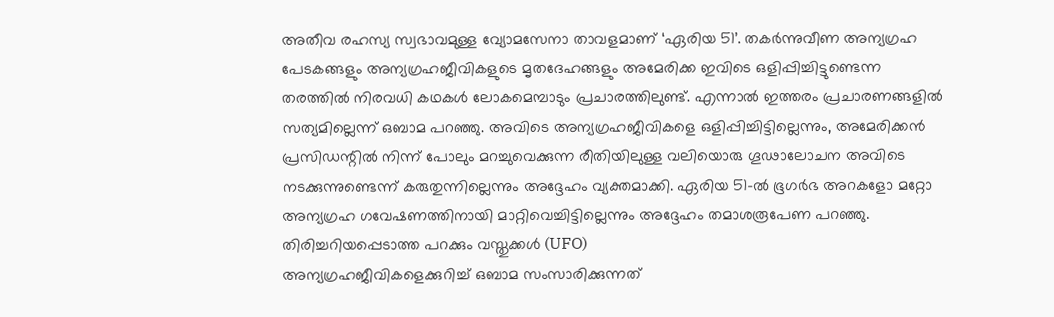അതീവ രഹസ്യ സ്വഭാവമുള്ള വ്യോമസേനാ താവളമാണ് ‘ഏരിയ 51’. തകർന്നുവീണ അന്യഗ്രഹ പേടകങ്ങളും അന്യഗ്രഹജീവികളുടെ മൃതദേഹങ്ങളും അമേരിക്ക ഇവിടെ ഒളിപ്പിച്ചിട്ടുണ്ടെന്ന തരത്തിൽ നിരവധി കഥകൾ ലോകമെമ്പാടും പ്രചാരത്തിലുണ്ട്. എന്നാൽ ഇത്തരം പ്രചാരണങ്ങളിൽ സത്യമില്ലെന്ന് ഒബാമ പറഞ്ഞു. അവിടെ അന്യഗ്രഹജീവികളെ ഒളിപ്പിച്ചിട്ടില്ലെന്നും, അമേരിക്കൻ പ്രസിഡന്റിൽ നിന്ന് പോലും മറച്ചുവെക്കുന്ന രീതിയിലുള്ള വലിയൊരു ഗൂഢാലോചന അവിടെ നടക്കുന്നുണ്ടെന്ന് കരുതുന്നില്ലെന്നും അദ്ദേഹം വ്യക്തമാക്കി. ഏരിയ 51-ൽ ഭൂഗർഭ അറകളോ മറ്റോ അന്യഗ്രഹ ഗവേഷണത്തിനായി മാറ്റിവെച്ചിട്ടില്ലെന്നും അദ്ദേഹം തമാശരൂപേണ പറഞ്ഞു.
തിരിച്ചറിയപ്പെടാത്ത പറക്കും വസ്തുക്കൾ (UFO)
അന്യഗ്രഹജീവികളെക്കുറിച്ച് ഒബാമ സംസാരിക്കുന്നത്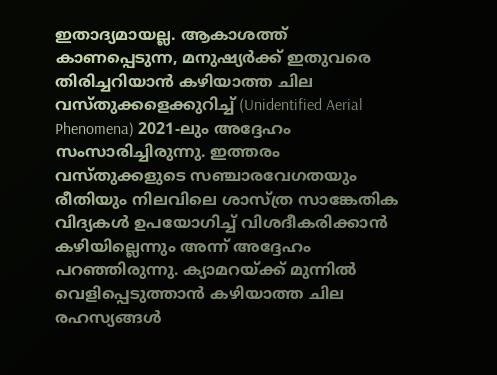ഇതാദ്യമായല്ല. ആകാശത്ത് കാണപ്പെടുന്ന, മനുഷ്യർക്ക് ഇതുവരെ തിരിച്ചറിയാൻ കഴിയാത്ത ചില വസ്തുക്കളെക്കുറിച്ച് (Unidentified Aerial Phenomena) 2021-ലും അദ്ദേഹം സംസാരിച്ചിരുന്നു. ഇത്തരം വസ്തുക്കളുടെ സഞ്ചാരവേഗതയും രീതിയും നിലവിലെ ശാസ്ത്ര സാങ്കേതിക വിദ്യകൾ ഉപയോഗിച്ച് വിശദീകരിക്കാൻ കഴിയില്ലെന്നും അന്ന് അദ്ദേഹം പറഞ്ഞിരുന്നു. ക്യാമറയ്ക്ക് മുന്നിൽ വെളിപ്പെടുത്താൻ കഴിയാത്ത ചില രഹസ്യങ്ങൾ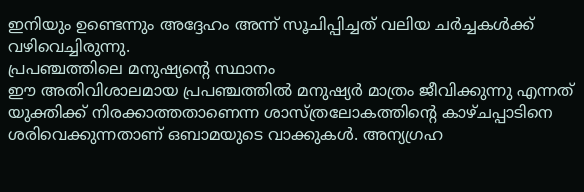ഇനിയും ഉണ്ടെന്നും അദ്ദേഹം അന്ന് സൂചിപ്പിച്ചത് വലിയ ചർച്ചകൾക്ക് വഴിവെച്ചിരുന്നു.
പ്രപഞ്ചത്തിലെ മനുഷ്യന്റെ സ്ഥാനം
ഈ അതിവിശാലമായ പ്രപഞ്ചത്തിൽ മനുഷ്യർ മാത്രം ജീവിക്കുന്നു എന്നത് യുക്തിക്ക് നിരക്കാത്തതാണെന്ന ശാസ്ത്രലോകത്തിന്റെ കാഴ്ചപ്പാടിനെ ശരിവെക്കുന്നതാണ് ഒബാമയുടെ വാക്കുകൾ. അന്യഗ്രഹ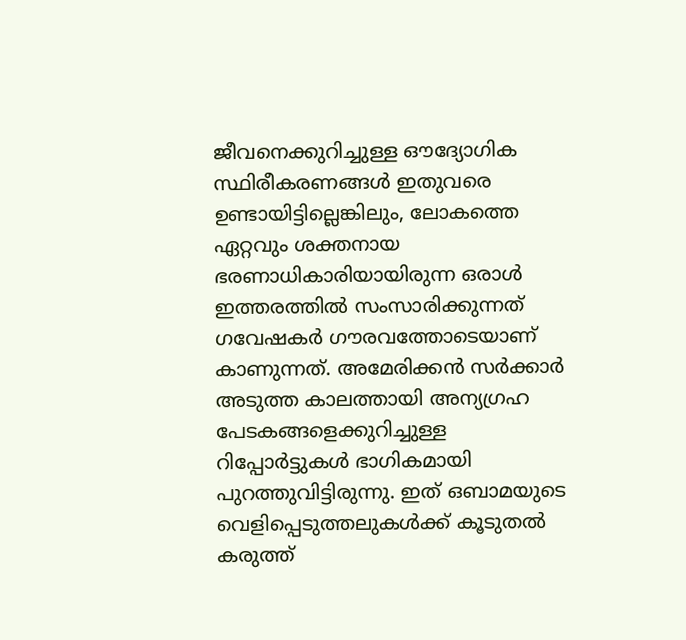ജീവനെക്കുറിച്ചുള്ള ഔദ്യോഗിക സ്ഥിരീകരണങ്ങൾ ഇതുവരെ ഉണ്ടായിട്ടില്ലെങ്കിലും, ലോകത്തെ ഏറ്റവും ശക്തനായ ഭരണാധികാരിയായിരുന്ന ഒരാൾ ഇത്തരത്തിൽ സംസാരിക്കുന്നത് ഗവേഷകർ ഗൗരവത്തോടെയാണ് കാണുന്നത്. അമേരിക്കൻ സർക്കാർ അടുത്ത കാലത്തായി അന്യഗ്രഹ പേടകങ്ങളെക്കുറിച്ചുള്ള റിപ്പോർട്ടുകൾ ഭാഗികമായി പുറത്തുവിട്ടിരുന്നു. ഇത് ഒബാമയുടെ വെളിപ്പെടുത്തലുകൾക്ക് കൂടുതൽ കരുത്ത്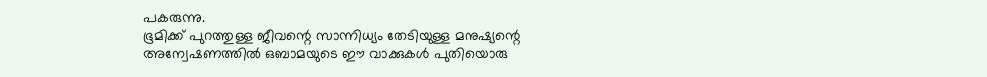പകരുന്നു.
ഭൂമിക്ക് പുറത്തുള്ള ജീവന്റെ സാന്നിധ്യം തേടിയുള്ള മനുഷ്യന്റെ അന്വേഷണത്തിൽ ഒബാമയുടെ ഈ വാക്കുകൾ പുതിയൊരു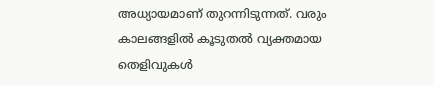അധ്യായമാണ് തുറന്നിടുന്നത്. വരും കാലങ്ങളിൽ കൂടുതൽ വ്യക്തമായ തെളിവുകൾ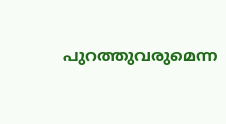പുറത്തുവരുമെന്ന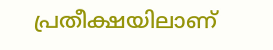പ്രതീക്ഷയിലാണ്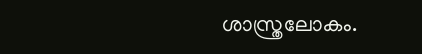ശാസ്ത്രലോകം.